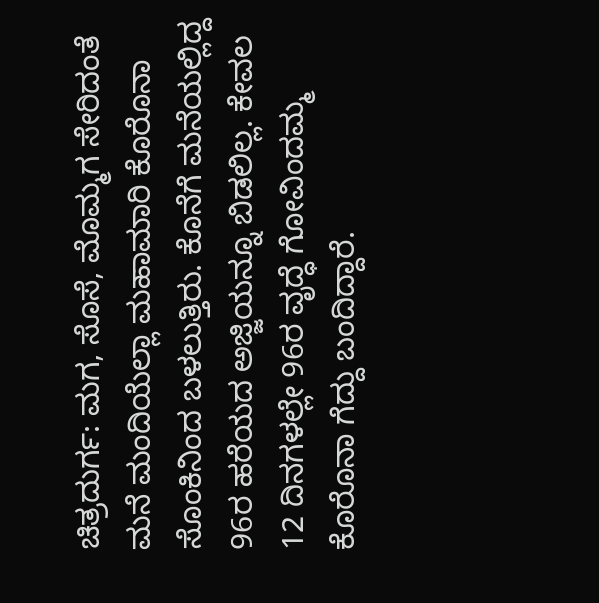ಚಿತ್ರದುರ್ಗ: ಮಗ, ಸೊಸೆ, ಮೊಮ್ಮಗ ಸೇರಿದಂತೆ ಮನೆ ಮಂದಿಯೆಲ್ಲಾ ಮಹಾಮಾರಿ ಕೊರೊನಾ ಸೊಂಕಿನಿಂದ ಬಳಲುತ್ತಿರು. ಕೊನೆಗೆ ಮನೆಯಲ್ಲಿದ್ದ 96ರ ಹರೆಯದ ಅಜ್ಜಿಯನ್ನೂ ಬಿಡಲಿಲ್ಲ. ಕೇವಲ 12 ದಿನಗಳಲ್ಲೇ 96ರ ವೃದ್ಧೆ ಗೋವಿಂದಮ್ಮ ಕೊರೊನಾ ಗೆದ್ದು ಬಂದಿದ್ದಾರೆ.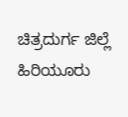ಚಿತ್ರದುರ್ಗ ಜಿಲ್ಲೆ ಹಿರಿಯೂರು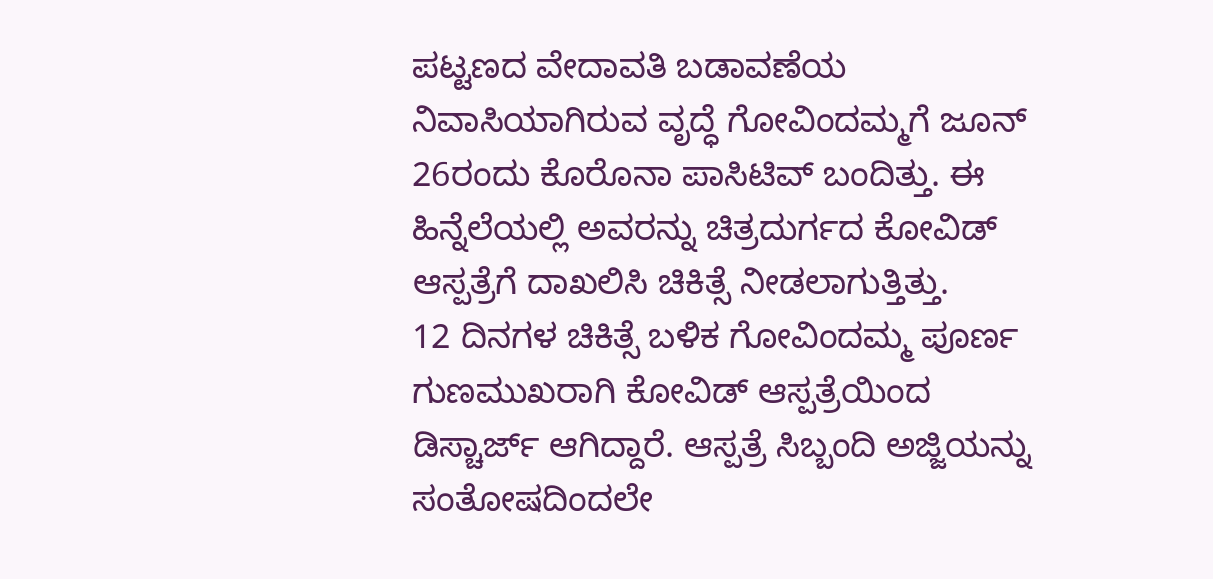ಪಟ್ಟಣದ ವೇದಾವತಿ ಬಡಾವಣೆಯ ನಿವಾಸಿಯಾಗಿರುವ ವೃದ್ಧೆ ಗೋವಿಂದಮ್ಮಗೆ ಜೂನ್ 26ರಂದು ಕೊರೊನಾ ಪಾಸಿಟಿವ್ ಬಂದಿತ್ತು. ಈ ಹಿನ್ನೆಲೆಯಲ್ಲಿ ಅವರನ್ನು ಚಿತ್ರದುರ್ಗದ ಕೋವಿಡ್ ಆಸ್ಪತ್ರೆಗೆ ದಾಖಲಿಸಿ ಚಿಕಿತ್ಸೆ ನೀಡಲಾಗುತ್ತಿತ್ತು.
12 ದಿನಗಳ ಚಿಕಿತ್ಸೆ ಬಳಿಕ ಗೋವಿಂದಮ್ಮ ಪೂರ್ಣ ಗುಣಮುಖರಾಗಿ ಕೋವಿಡ್ ಆಸ್ಪತ್ರೆಯಿಂದ ಡಿಸ್ಚಾರ್ಜ್ ಆಗಿದ್ದಾರೆ. ಆಸ್ಪತ್ರೆ ಸಿಬ್ಬಂದಿ ಅಜ್ಜಿಯನ್ನು ಸಂತೋಷದಿಂದಲೇ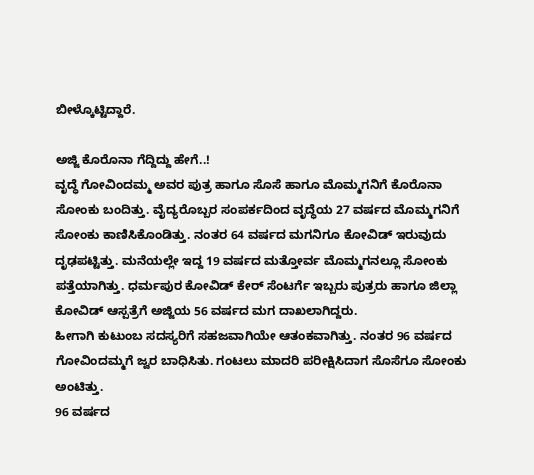ಬೀಳ್ಕೊಟ್ಟಿದ್ದಾರೆ.

ಅಜ್ಜಿ ಕೊರೊನಾ ಗೆದ್ದಿದ್ದು ಹೇಗೆ..!
ವೃದ್ಧೆ ಗೋವಿಂದಮ್ಮ ಅವರ ಪುತ್ರ ಹಾಗೂ ಸೊಸೆ ಹಾಗೂ ಮೊಮ್ಮಗನಿಗೆ ಕೊರೊನಾ ಸೋಂಕು ಬಂದಿತ್ತು. ವೈದ್ಯರೊಬ್ಬರ ಸಂಪರ್ಕದಿಂದ ವೃದ್ಧೆಯ 27 ವರ್ಷದ ಮೊಮ್ಮಗನಿಗೆ ಸೋಂಕು ಕಾಣಿಸಿಕೊಂಡಿತ್ತು. ನಂತರ 64 ವರ್ಷದ ಮಗನಿಗೂ ಕೋವಿಡ್ ಇರುವುದು ದೃಢಪಟ್ಟಿತ್ತು. ಮನೆಯಲ್ಲೇ ಇದ್ದ 19 ವರ್ಷದ ಮತ್ತೋರ್ವ ಮೊಮ್ಮಗನಲ್ಲೂ ಸೋಂಕು ಪತ್ತೆಯಾಗಿತ್ತು. ಧರ್ಮಪುರ ಕೋವಿಡ್ ಕೇರ್ ಸೆಂಟರ್ಗೆ ಇಬ್ಬರು ಪುತ್ರರು ಹಾಗೂ ಜಿಲ್ಲಾ ಕೋವಿಡ್ ಆಸ್ಪತ್ರೆಗೆ ಅಜ್ಜಿಯ 56 ವರ್ಷದ ಮಗ ದಾಖಲಾಗಿದ್ದರು.
ಹೀಗಾಗಿ ಕುಟುಂಬ ಸದಸ್ಯರಿಗೆ ಸಹಜವಾಗಿಯೇ ಆತಂಕವಾಗಿತ್ತು. ನಂತರ 96 ವರ್ಷದ ಗೋವಿಂದಮ್ಮಗೆ ಜ್ವರ ಬಾಧಿಸಿತು. ಗಂಟಲು ಮಾದರಿ ಪರೀಕ್ಷಿಸಿದಾಗ ಸೊಸೆಗೂ ಸೋಂಕು ಅಂಟಿತ್ತು.
96 ವರ್ಷದ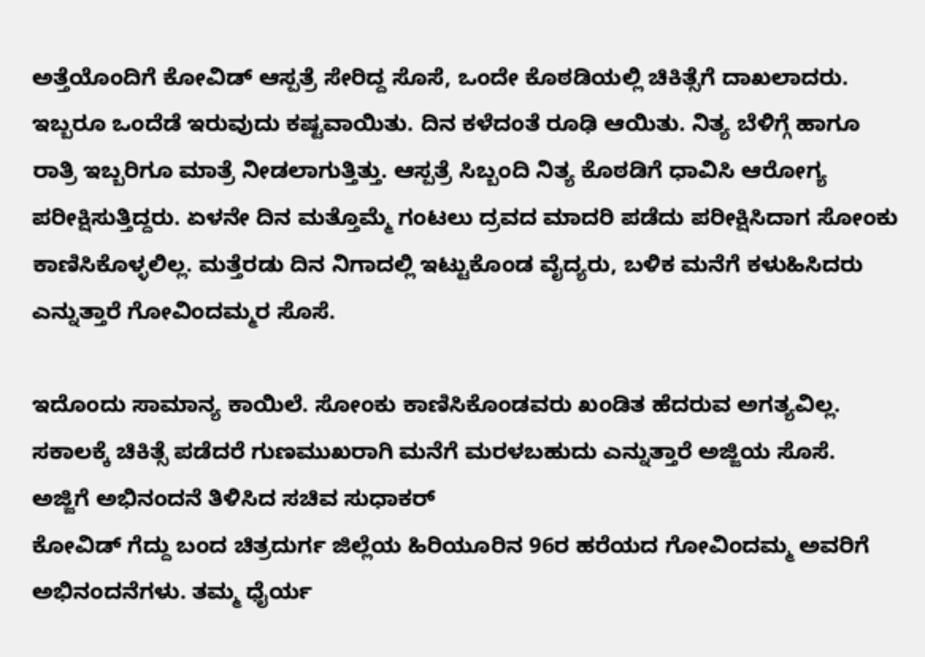ಅತ್ತೆಯೊಂದಿಗೆ ಕೋವಿಡ್ ಆಸ್ಪತ್ರೆ ಸೇರಿದ್ದ ಸೊಸೆ, ಒಂದೇ ಕೊಠಡಿಯಲ್ಲಿ ಚಿಕಿತ್ಸೆಗೆ ದಾಖಲಾದರು. ಇಬ್ಬರೂ ಒಂದೆಡೆ ಇರುವುದು ಕಷ್ಟವಾಯಿತು. ದಿನ ಕಳೆದಂತೆ ರೂಢಿ ಆಯಿತು. ನಿತ್ಯ ಬೆಳಿಗ್ಗೆ ಹಾಗೂ ರಾತ್ರಿ ಇಬ್ಬರಿಗೂ ಮಾತ್ರೆ ನೀಡಲಾಗುತ್ತಿತ್ತು. ಆಸ್ಪತ್ರೆ ಸಿಬ್ಬಂದಿ ನಿತ್ಯ ಕೊಠಡಿಗೆ ಧಾವಿಸಿ ಆರೋಗ್ಯ ಪರೀಕ್ಷಿಸುತ್ತಿದ್ದರು. ಏಳನೇ ದಿನ ಮತ್ತೊಮ್ಮೆ ಗಂಟಲು ದ್ರವದ ಮಾದರಿ ಪಡೆದು ಪರೀಕ್ಷಿಸಿದಾಗ ಸೋಂಕು ಕಾಣಿಸಿಕೊಳ್ಳಲಿಲ್ಲ. ಮತ್ತೆರಡು ದಿನ ನಿಗಾದಲ್ಲಿ ಇಟ್ಟುಕೊಂಡ ವೈದ್ಯರು, ಬಳಿಕ ಮನೆಗೆ ಕಳುಹಿಸಿದರು ಎನ್ನುತ್ತಾರೆ ಗೋವಿಂದಮ್ಮರ ಸೊಸೆ.

ಇದೊಂದು ಸಾಮಾನ್ಯ ಕಾಯಿಲೆ. ಸೋಂಕು ಕಾಣಿಸಿಕೊಂಡವರು ಖಂಡಿತ ಹೆದರುವ ಅಗತ್ಯವಿಲ್ಲ. ಸಕಾಲಕ್ಕೆ ಚಿಕಿತ್ಸೆ ಪಡೆದರೆ ಗುಣಮುಖರಾಗಿ ಮನೆಗೆ ಮರಳಬಹುದು ಎನ್ನುತ್ತಾರೆ ಅಜ್ಜಿಯ ಸೊಸೆ.
ಅಜ್ಜಿಗೆ ಅಭಿನಂದನೆ ತಿಳಿಸಿದ ಸಚಿವ ಸುಧಾಕರ್
ಕೋವಿಡ್ ಗೆದ್ದು ಬಂದ ಚಿತ್ರದುರ್ಗ ಜಿಲ್ಲೆಯ ಹಿರಿಯೂರಿನ 96ರ ಹರೆಯದ ಗೋವಿಂದಮ್ಮ ಅವರಿಗೆ ಅಭಿನಂದನೆಗಳು. ತಮ್ಮ ಧೈರ್ಯ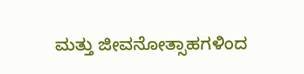ಮತ್ತು ಜೀವನೋತ್ಸಾಹಗಳಿಂದ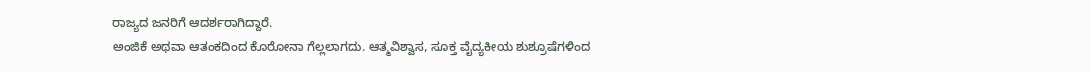ರಾಜ್ಯದ ಜನರಿಗೆ ಆದರ್ಶರಾಗಿದ್ದಾರೆ.
ಅಂಜಿಕೆ ಅಥವಾ ಆತಂಕದಿಂದ ಕೊರೋನಾ ಗೆಲ್ಲಲಾಗದು. ಆತ್ಮವಿಶ್ವಾಸ, ಸೂಕ್ತ ವೈದ್ಯಕೀಯ ಶುಶ್ರೂಷೆಗಳಿಂದ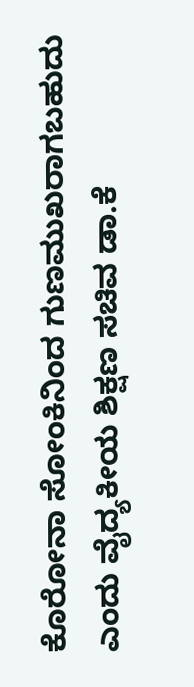ಕೊರೋನಾ ಸೋಂಕಿನಿಂದ ಗುಣಮುಖರಾಗಬಹುದು ಎಂದು ವೈದ್ಯಕೀಯ ಶಿಕ್ಷಣ ಸಚಿವ ಡಾ.ಕೆ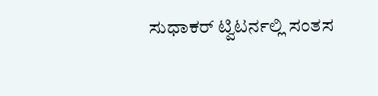ಸುಧಾಕರ್ ಟ್ವಿಟರ್ನಲ್ಲಿ ಸಂತಸ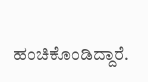ಹಂಚಿಕೊಂಡಿದ್ದಾರೆ.